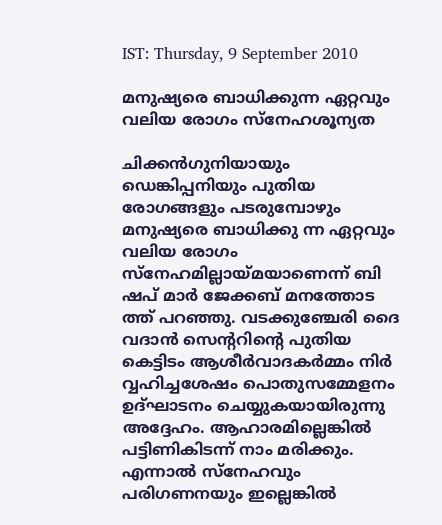IST: Thursday, 9 September 2010

മനുഷ്യരെ ബാധിക്കുന്ന ഏറ്റവും വലിയ രോഗം സ്‌നേഹശൂന്യത

ചിക്കന്‍ഗുനിയായും ഡെങ്കിപ്പനിയും പുതിയ രോഗങ്ങളും പടരുമ്പോഴും മനുഷ്യരെ ബാധിക്കു ന്ന ഏറ്റവും വലിയ രോഗം സ്‌നേഹമില്ലായ്‌മയാണെന്ന്‌ ബി ഷപ്‌ മാര്‍ ജേക്കബ്‌ മനത്തോട ത്ത്‌ പറഞ്ഞു. വടക്കുഞ്ചേരി ദൈ വദാന്‍ സെന്ററിന്റെ പുതിയ കെട്ടിടം ആശീര്‍വാദകര്‍മ്മം നിര്‍ വ്വഹിച്ചശേഷം പൊതുസമ്മേളനം ഉദ്‌ഘാടനം ചെയ്യുകയായിരുന്നു അദ്ദേഹം. ആഹാരമില്ലെങ്കില്‍ പട്ടിണികിടന്ന്‌ നാം മരിക്കും. എന്നാല്‍ സ്‌നേഹവും പരിഗണനയും ഇല്ലെങ്കില്‍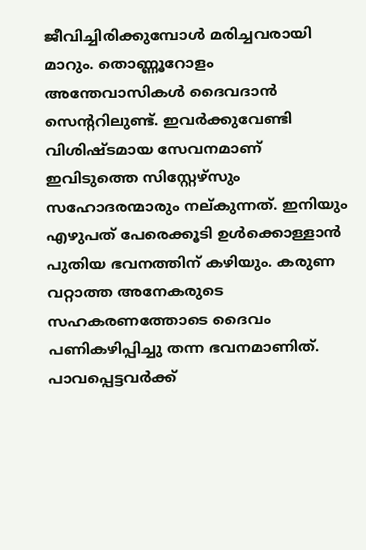ജീവിച്ചിരിക്കുമ്പോള്‍ മരിച്ചവരായി മാറും. തൊണ്ണൂറോളം അന്തേവാസികള്‍ ദൈവദാന്‍ സെന്ററിലുണ്ട്‌. ഇവര്‍ക്കുവേണ്ടി വിശിഷ്‌ടമായ സേവനമാണ്‌ ഇവിടുത്തെ സിസ്റ്റേഴ്‌സും സഹോദരന്മാരും നല്‌കുന്നത്‌. ഇനിയും എഴുപത്‌ പേരെക്കൂടി ഉള്‍ക്കൊള്ളാന്‍ പുതിയ ഭവനത്തിന്‌ കഴിയും. കരുണ വറ്റാത്ത അനേകരുടെ സഹകരണത്തോടെ ദൈവം പണികഴിപ്പിച്ചു തന്ന ഭവനമാണിത്‌. പാവപ്പെട്ടവര്‍ക്ക്‌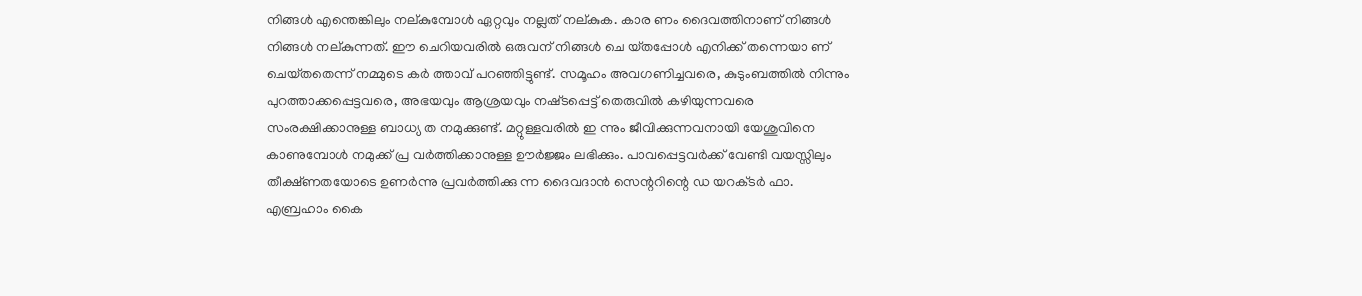നിങ്ങള്‍ എന്തെങ്കിലും നല്‌കുമ്പോള്‍ ഏറ്റവും നല്ലത്‌ നല്‌കുക. കാര ണം ദൈവത്തിനാണ്‌ നിങ്ങള്‍ നിങ്ങള്‍ നല്‌കുന്നത്‌. ഈ ചെറിയവരില്‍ ഒരുവന്‌ നിങ്ങള്‍ ചെ യ്‌തപ്പോള്‍ എനിക്ക്‌ തന്നെയാ ണ്‌ ചെയ്‌തതെന്ന്‌ നമ്മുടെ കര്‍ ത്താവ്‌ പറഞ്ഞിട്ടുണ്ട്‌. സമൂഹം അവഗണിച്ചവരെ, കുടുംബത്തില്‍ നിന്നും പുറത്താക്കപ്പെട്ടവരെ, അഭയവും ആശ്രയവും നഷ്‌ടപ്പെട്ട്‌ തെരുവില്‍ കഴിയുന്നവരെ സംരക്ഷിക്കാനുള്ള ബാധ്യ ത നമുക്കുണ്ട്‌. മറ്റുള്ളവരില്‍ ഇ ന്നും ജീവിക്കുന്നവനായി യേശുവിനെ കാണുമ്പോള്‍ നമുക്ക്‌ പ്ര വര്‍ത്തിക്കാനുള്ള ഊര്‍ജ്ജം ലഭിക്കും. പാവപ്പെട്ടവര്‍ക്ക്‌ വേണ്ടി വയസ്സിലും തീക്ഷ്‌ണതയോടെ ഉണര്‍ന്നു പ്രവര്‍ത്തിക്കു ന്ന ദൈവദാന്‍ സെന്ററിന്റെ ഡ യറക്‌ടര്‍ ഫാ. എബ്രഹാം കൈ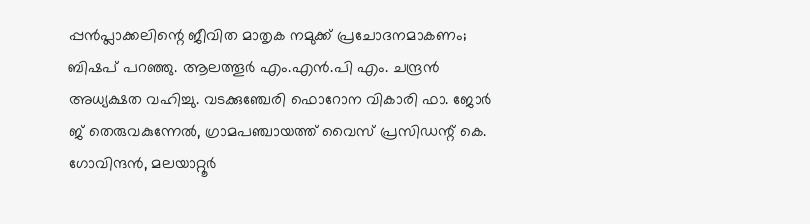പ്പന്‍പ്ലാക്കലിന്റെ ജീവിത മാതൃക നമുക്ക്‌ പ്രചോദനമാകണം; ബിഷപ്‌ പറഞ്ഞു. ആലത്തൂര്‍ എം.എന്‍.പി എം. ചന്ദ്രന്‍ അധ്യക്ഷത വഹിച്ചു. വടക്കുഞ്ചേരി ഫൊറോന വികാരി ഫാ. ജോര്‍ ജ്‌ തെരുവകുന്നേല്‍, ഗ്രാമപഞ്ചായത്ത്‌ വൈസ്‌ പ്രസിഡന്റ്‌ കെ. ഗോവിന്ദന്‍, മലയാറ്റൂര്‍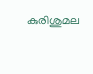കുരിശുമല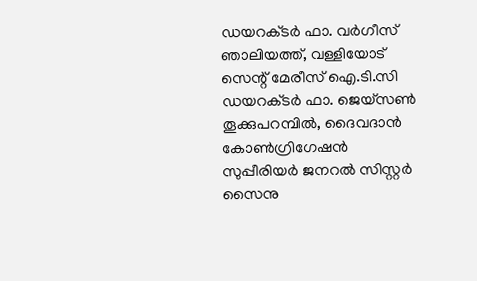ഡയറക്‌ടര്‍ ഫാ. വര്‍ഗീസ്‌ ഞാലിയത്ത്‌, വള്ളിയോട്‌ സെന്റ്‌ മേരീസ്‌ ഐ.ടി.സി ഡയറക്‌ടര്‍ ഫാ. ജെയ്‌സണ്‍ തൂക്കുപറമ്പില്‍, ദൈവദാന്‍ കോണ്‍ഗ്രിഗേഷന്‍ സുപ്പീരിയര്‍ ജനറല്‍ സിസ്റ്റര്‍ സൈനു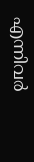എന്നിവര്‍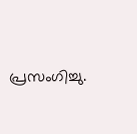പ്രസംഗിച്ചു.